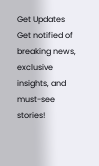Get Updates
Get notified of breaking news, exclusive insights, and must-see stories!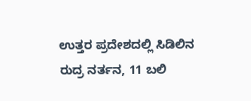ಉತ್ತರ ಪ್ರದೇಶದಲ್ಲಿ ಸಿಡಿಲಿನ ರುದ್ರ ನರ್ತನ, 11 ಬಲಿ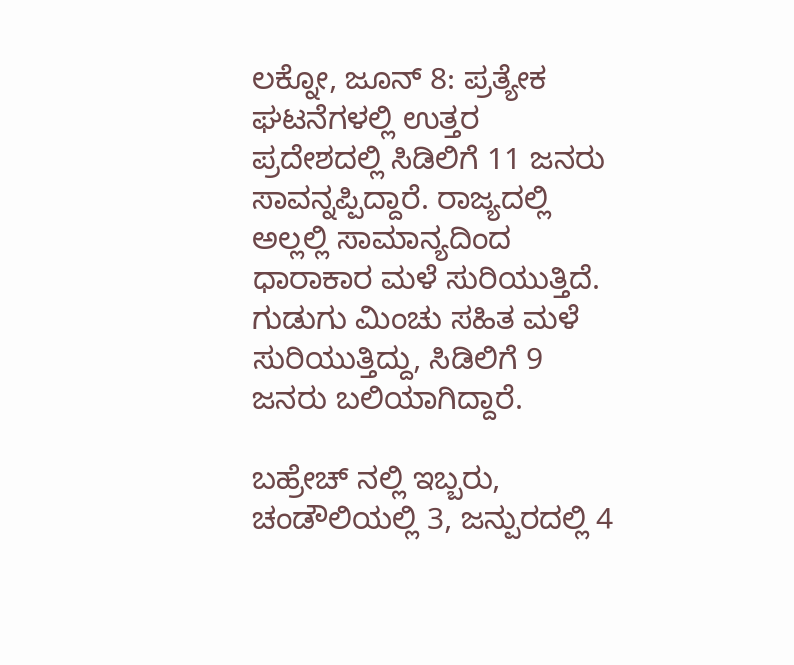ಲಕ್ನೋ, ಜೂನ್ 8: ಪ್ರತ್ಯೇಕ ಘಟನೆಗಳಲ್ಲಿ ಉತ್ತರ ಪ್ರದೇಶದಲ್ಲಿ ಸಿಡಿಲಿಗೆ 11 ಜನರು ಸಾವನ್ನಪ್ಪಿದ್ದಾರೆ. ರಾಜ್ಯದಲ್ಲಿ ಅಲ್ಲಲ್ಲಿ ಸಾಮಾನ್ಯದಿಂದ ಧಾರಾಕಾರ ಮಳೆ ಸುರಿಯುತ್ತಿದೆ. ಗುಡುಗು ಮಿಂಚು ಸಹಿತ ಮಳೆ ಸುರಿಯುತ್ತಿದ್ದು, ಸಿಡಿಲಿಗೆ 9 ಜನರು ಬಲಿಯಾಗಿದ್ದಾರೆ.

ಬಹ್ರೇಚ್ ನಲ್ಲಿ ಇಬ್ಬರು, ಚಂಡೌಲಿಯಲ್ಲಿ 3, ಜನ್ಪುರದಲ್ಲಿ 4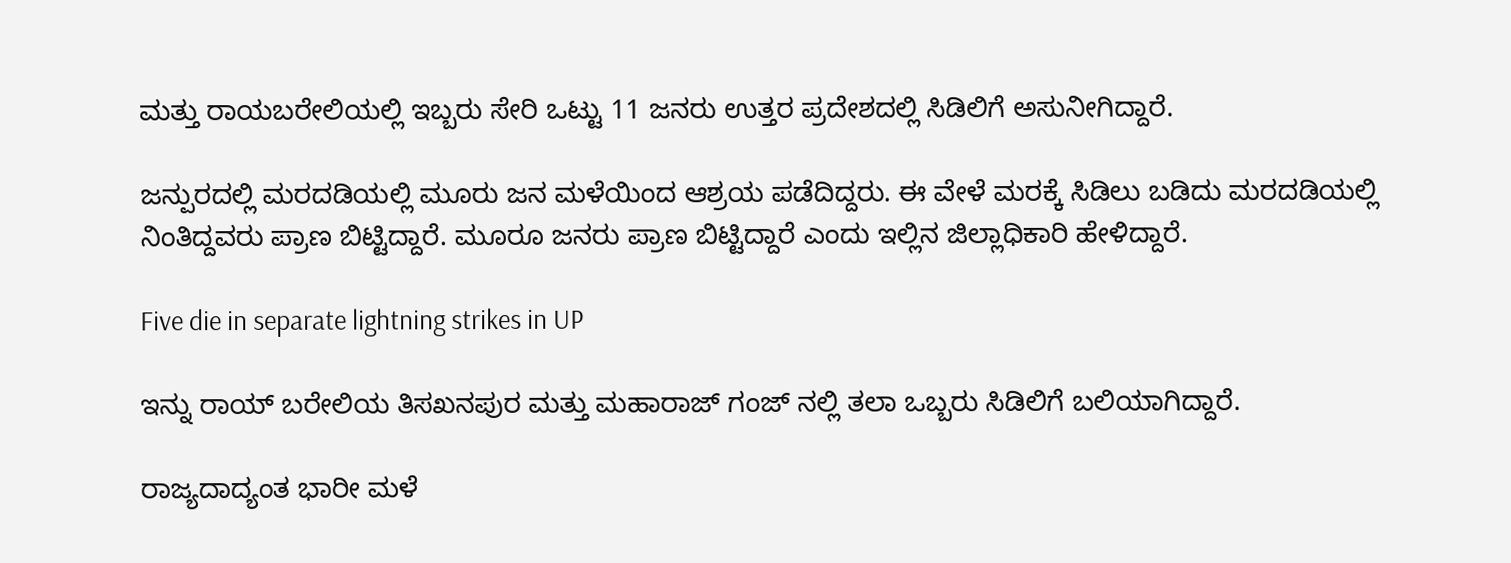ಮತ್ತು ರಾಯಬರೇಲಿಯಲ್ಲಿ ಇಬ್ಬರು ಸೇರಿ ಒಟ್ಟು 11 ಜನರು ಉತ್ತರ ಪ್ರದೇಶದಲ್ಲಿ ಸಿಡಿಲಿಗೆ ಅಸುನೀಗಿದ್ದಾರೆ.

ಜನ್ಪುರದಲ್ಲಿ ಮರದಡಿಯಲ್ಲಿ ಮೂರು ಜನ ಮಳೆಯಿಂದ ಆಶ್ರಯ ಪಡೆದಿದ್ದರು. ಈ ವೇಳೆ ಮರಕ್ಕೆ ಸಿಡಿಲು ಬಡಿದು ಮರದಡಿಯಲ್ಲಿ ನಿಂತಿದ್ದವರು ಪ್ರಾಣ ಬಿಟ್ಟಿದ್ದಾರೆ. ಮೂರೂ ಜನರು ಪ್ರಾಣ ಬಿಟ್ಟಿದ್ದಾರೆ ಎಂದು ಇಲ್ಲಿನ ಜಿಲ್ಲಾಧಿಕಾರಿ ಹೇಳಿದ್ದಾರೆ.

Five die in separate lightning strikes in UP

ಇನ್ನು ರಾಯ್ ಬರೇಲಿಯ ತಿಸಖನಪುರ ಮತ್ತು ಮಹಾರಾಜ್ ಗಂಜ್ ನಲ್ಲಿ ತಲಾ ಒಬ್ಬರು ಸಿಡಿಲಿಗೆ ಬಲಿಯಾಗಿದ್ದಾರೆ.

ರಾಜ್ಯದಾದ್ಯಂತ ಭಾರೀ ಮಳೆ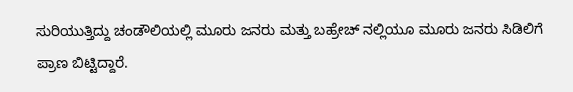ಸುರಿಯುತ್ತಿದ್ದು ಚಂಡೌಲಿಯಲ್ಲಿ ಮೂರು ಜನರು ಮತ್ತು ಬಹ್ರೇಚ್ ನಲ್ಲಿಯೂ ಮೂರು ಜನರು ಸಿಡಿಲಿಗೆ ಪ್ರಾಣ ಬಿಟ್ಟಿದ್ದಾರೆ.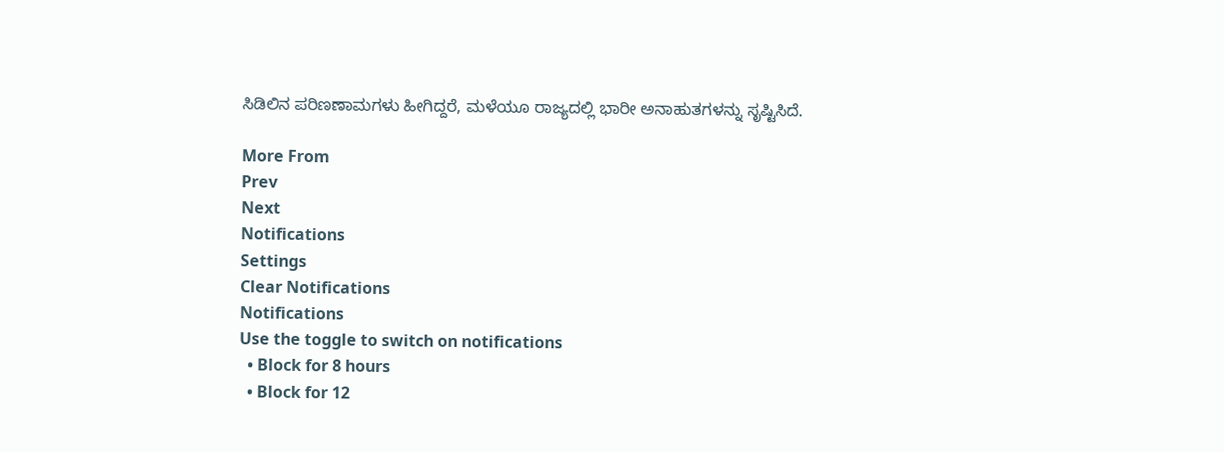ಸಿಡಿಲಿನ ಪರಿಣಣಾಮಗಳು ಹೀಗಿದ್ದರೆ, ಮಳೆಯೂ ರಾಜ್ಯದಲ್ಲಿ ಭಾರೀ ಅನಾಹುತಗಳನ್ನು ಸೃಷ್ಟಿಸಿದೆ.

More From
Prev
Next
Notifications
Settings
Clear Notifications
Notifications
Use the toggle to switch on notifications
  • Block for 8 hours
  • Block for 12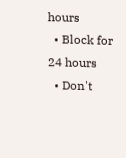hours
  • Block for 24 hours
  • Don't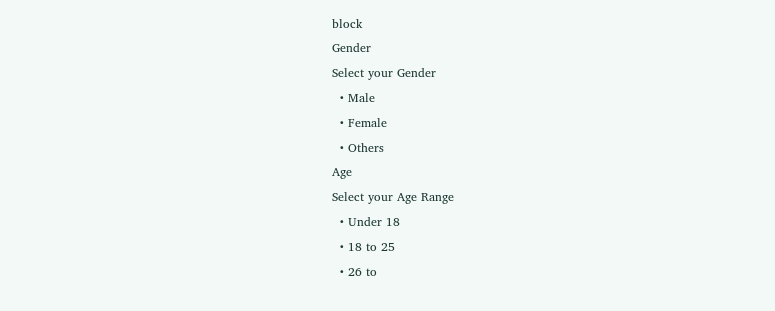block
Gender
Select your Gender
  • Male
  • Female
  • Others
Age
Select your Age Range
  • Under 18
  • 18 to 25
  • 26 to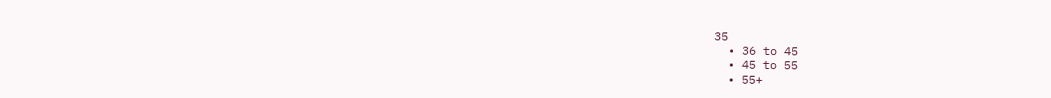35
  • 36 to 45
  • 45 to 55
  • 55+